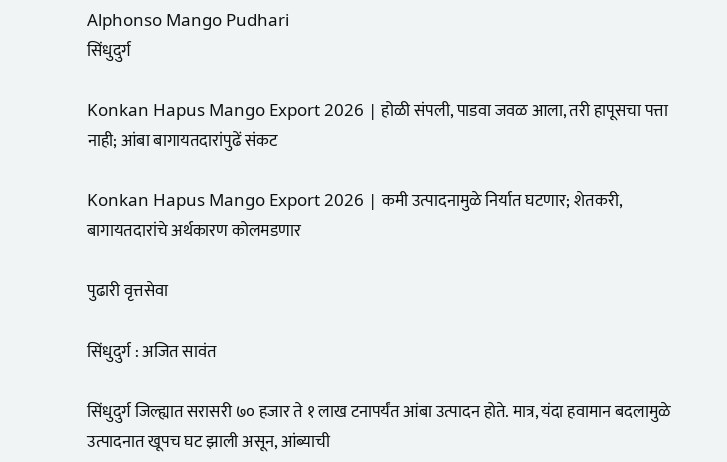Alphonso Mango Pudhari
सिंधुदुर्ग

Konkan Hapus Mango Export 2026 | होळी संपली, पाडवा जवळ आला, तरी हापूसचा पत्ता नाही; आंबा बागायतदारांपुढें संकट

Konkan Hapus Mango Export 2026 | कमी उत्पादनामुळे निर्यात घटणार; शेतकरी, बागायतदारांचे अर्थकारण कोलमडणार

पुढारी वृत्तसेवा

सिंधुदुर्ग : अजित सावंत

सिंधुदुर्ग जिल्ह्यात सरासरी ७० हजार ते १ लाख टनापर्यंत आंबा उत्पादन होते. मात्र, यंदा हवामान बदलामुळे उत्पादनात खूपच घट झाली असून, आंब्याची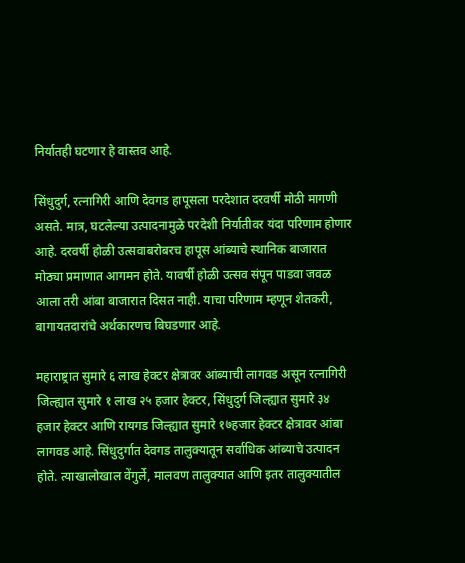निर्यातही घटणार हे वास्तव आहे.

सिंधुदुर्ग, रत्नागिरी आणि देवगड हापूसला परदेशात दरवर्षी मोठी मागणी असते. मात्र, घटलेल्या उत्पादनामुळे परदेशी निर्यातीवर यंदा परिणाम होणार आहे. दरवर्षी होळी उत्सवाबरोबरच हापूस आंब्याचे स्थानिक बाजारात मोठ्या प्रमाणात आगमन होते. यावर्षी होळी उत्सव संपून पाडवा जवळ आला तरी आंबा बाजारात दिसत नाही. याचा परिणाम म्हणून शेतकरी, बागायतदारांचे अर्थकारणच बिघडणार आहे.

महाराष्ट्रात सुमारे ६ लाख हेक्टर क्षेत्रावर आंब्याची लागवड असून रत्नागिरी जिल्ह्यात सुमारे १ लाख २५ हजार हेक्टर, सिंधुदुर्ग जिल्ह्यात सुमारे ३४ हजार हेक्टर आणि रायगड जिल्ह्यात सुमारे १७हजार हेक्टर क्षेत्रावर आंबा लागवड आहे. सिंधुदुर्गात देवगड तालुक्यातून सर्वाधिक आंब्याचे उत्पादन होते. त्याखालोखाल वेंगुर्ले, मालवण तालुक्यात आणि इतर तालुक्यातील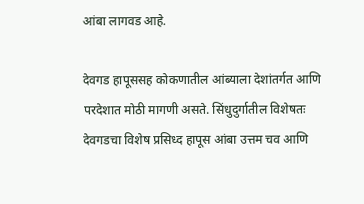आंबा लागवड आहे.

देवगड हापूससह कोकणातील आंब्याला देशांतर्गत आणि परदेशात मोठी मागणी असते. सिंधुदुर्गातील विशेषतः देवगडचा विशेष प्रसिध्द हापूस आंबा उत्तम चव आणि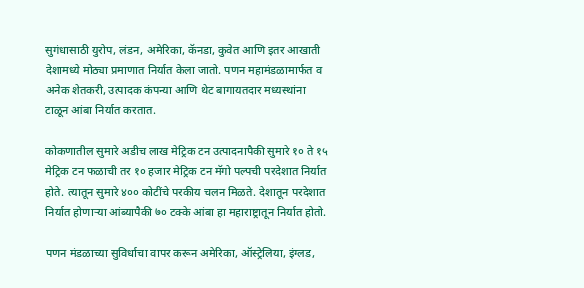सुगंधासाठी युरोप, लंडन, अमेरिका, कॅनडा, कुवेत आणि इतर आखाती देशामध्ये मोठ्या प्रमाणात निर्यात केला जातो. पणन महामंडळामार्फत व अनेक शेतकरी, उत्पादक कंपन्या आणि थेट बागायतदार मध्यस्थांना टाळून आंबा निर्यात करतात.

कोकणातील सुमारे अडीच लाख मेट्रिक टन उत्पादनापैकी सुमारे १० ते १५ मेट्रिक टन फळाची तर १० हजार मेट्रिक टन मॅगो पल्पची परदेशात निर्यात होते. त्यातून सुमारे ४०० कोटींचे परकीय चलन मिळते. देशातून परदेशात निर्यात होणाऱ्या आंब्यापैकी ७० टक्के आंबा हा महाराष्ट्रातून निर्यात होतो.

पणन मंडळाच्या सुविर्धाचा वापर करून अमेरिका, ऑस्ट्रेलिया, इंग्लड,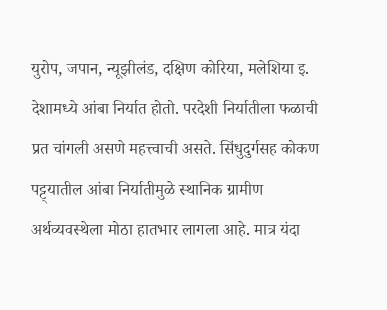युरोप, जपान, न्यूझीलंड, दक्षिण कोरिया, मलेशिया इ. देशामध्ये आंबा निर्यात होतो. परदेशी निर्यातीला फळाची प्रत चांगली असणे महत्त्वाची असते. सिंधुदुर्गसह कोकण पट्ट्यातील आंबा निर्यातीमुळे स्थानिक ग्रामीण अर्थव्यवस्थेला मोठा हातभार लागला आहे. मात्र यंदा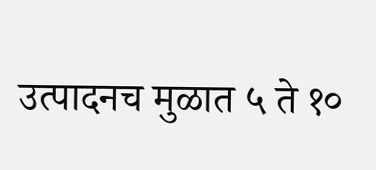उत्पादनच मुळात ५ ते १०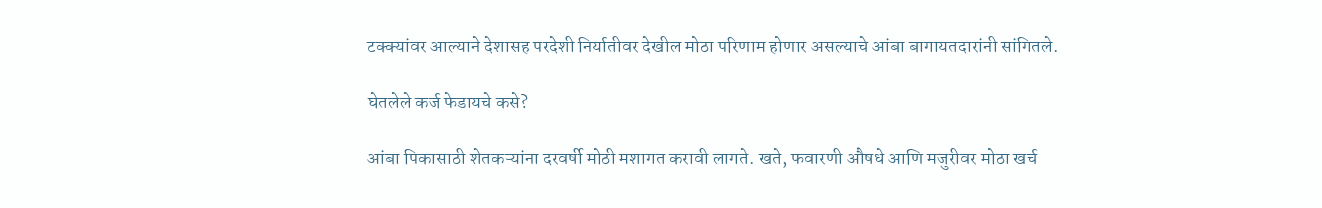टक्क्यांवर आल्याने देशासह परदेशी निर्यातीवर देखील मोठा परिणाम होणार असल्याचे आंबा बागायतदारांनी सांगितले.

घेतलेले कर्ज फेडायचे कसे?

आंबा पिकासाठी शेतकऱ्यांना दरवर्षी मोठी मशागत करावी लागते. खते, फवारणी औषधे आणि मजुरीवर मोठा खर्च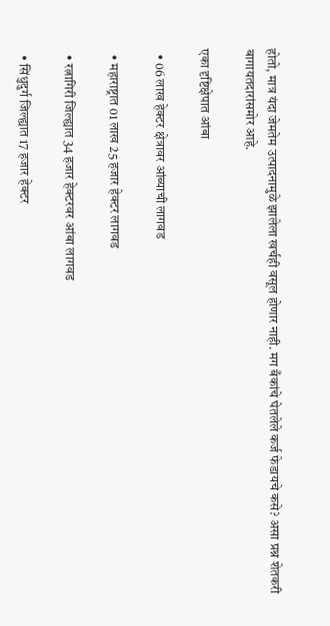होतो, मात्र यंदा जेमतेम उत्पादनामुळे झालेला खर्चही वसूल होणार नाही. मग बँकांचे घेतलेले कर्ज फेडायचे कसे? असा प्रश्न शेतकरी बागायतदारांसमोर आहे.

एका दृष्टिक्षेपात आंबा

  • 06 लाख हेक्टर क्षेत्रावर आंब्याची लागवड

  • महाराष्ट्रात 01 लाख 25 हजार हेक्टर लागवड

  • रत्नागिरी जिल्ह्यात 34 हजार हेक्टरवर आंबा लागवड

  • सिंधुदुर्ग जिल्ह्यात 17 हजार हेक्टर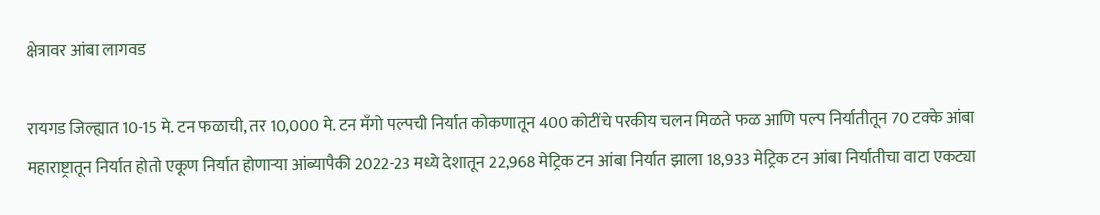क्षेत्रावर आंबा लागवड

रायगड जिल्ह्यात 10-15 मे. टन फळाची, तर 10,000 मे. टन मँगो पल्पची निर्यात कोकणातून 400 कोटींचे परकीय चलन मिळते फळ आणि पल्प निर्यातीतून 70 टक्के आंबा महाराष्ट्रातून निर्यात होतो एकूण निर्यात होणाऱ्या आंब्यापैकी 2022-23 मध्ये देशातून 22,968 मेट्रिक टन आंबा निर्यात झाला 18,933 मेट्रिक टन आंबा निर्यातीचा वाटा एकट्या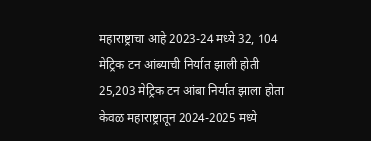महाराष्ट्राचा आहे 2023-24 मध्ये 32, 104 मेट्रिक टन आंब्याची निर्यात झाली होती 25,203 मेट्रिक टन आंबा निर्यात झाला होता केवळ महाराष्ट्रातून 2024-2025 मध्ये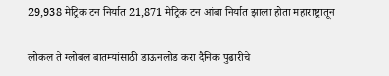29,938 मेट्रिक टन निर्यात 21,871 मेट्रिक टन आंबा निर्यात झाला होता महाराष्ट्रातून

लोकल ते ग्लोबल बातम्यांसाठी डाऊनलोड करा दैनिक पुढारीचे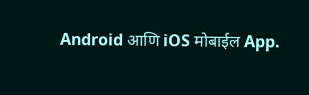Android आणि iOS मोबाईल App.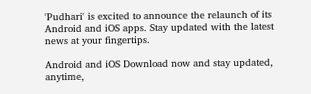'Pudhari' is excited to announce the relaunch of its Android and iOS apps. Stay updated with the latest news at your fingertips.

Android and iOS Download now and stay updated, anytime,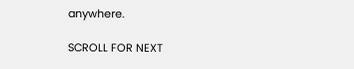anywhere.

SCROLL FOR NEXT